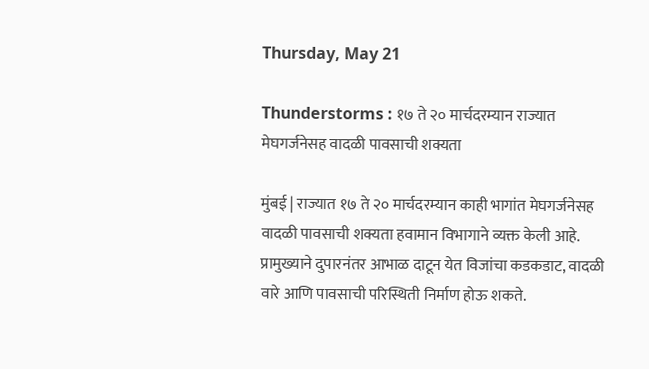Thursday, May 21

Thunderstorms : १७ ते २० मार्चदरम्यान राज्यात मेघगर्जनेसह वादळी पावसाची शक्यता

मुंबई | राज्यात १७ ते २० मार्चदरम्यान काही भागांत मेघगर्जनेसह वादळी पावसाची शक्यता हवामान विभागाने व्यक्त केली आहे. प्रामुख्याने दुपारनंतर आभाळ दाटून येत विजांचा कडकडाट, वादळी वारे आणि पावसाची परिस्थिती निर्माण होऊ शकते.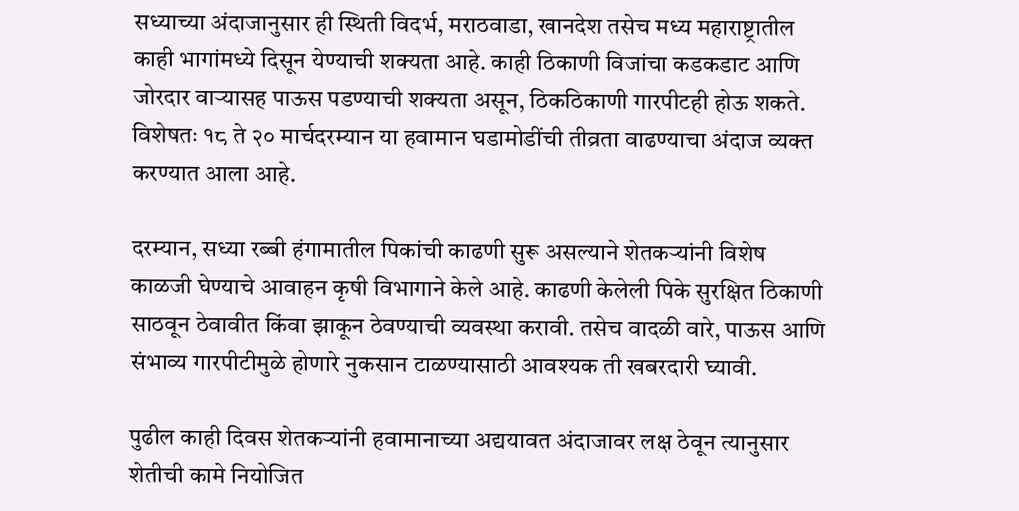सध्याच्या अंदाजानुसार ही स्थिती विदर्भ, मराठवाडा, खानदेश तसेच मध्य महाराष्ट्रातील काही भागांमध्ये दिसून येण्याची शक्यता आहे. काही ठिकाणी विजांचा कडकडाट आणि जोरदार वाऱ्यासह पाऊस पडण्याची शक्यता असून, ठिकठिकाणी गारपीटही होऊ शकते. विशेषतः १८ ते २० मार्चदरम्यान या हवामान घडामोडींची तीव्रता वाढण्याचा अंदाज व्यक्त करण्यात आला आहे.

दरम्यान, सध्या रब्बी हंगामातील पिकांची काढणी सुरू असल्याने शेतकऱ्यांनी विशेष काळजी घेण्याचे आवाहन कृषी विभागाने केले आहे. काढणी केलेली पिके सुरक्षित ठिकाणी साठवून ठेवावीत किंवा झाकून ठेवण्याची व्यवस्था करावी. तसेच वादळी वारे, पाऊस आणि संभाव्य गारपीटीमुळे होणारे नुकसान टाळण्यासाठी आवश्यक ती खबरदारी घ्यावी.

पुढील काही दिवस शेतकऱ्यांनी हवामानाच्या अद्ययावत अंदाजावर लक्ष ठेवून त्यानुसार शेतीची कामे नियोजित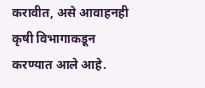करावीत, असे आवाहनही कृषी विभागाकडून करण्यात आले आहे.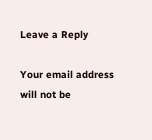Leave a Reply

Your email address will not be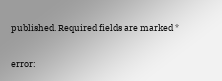published. Required fields are marked *

error: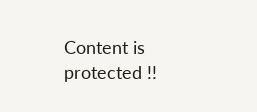Content is protected !!